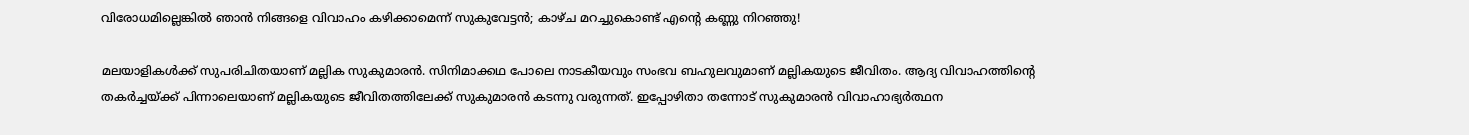വിരോധമില്ലെങ്കില്‍ ഞാന്‍ നിങ്ങളെ വിവാഹം കഴിക്കാമെന്ന് സുകുവേട്ടന്‍; കാഴ്ച മറച്ചുകൊണ്ട് എന്റെ കണ്ണു നിറഞ്ഞു!

മലയാളികള്‍ക്ക് സുപരിചിതയാണ് മല്ലിക സുകുമാരന്‍. സിനിമാക്കഥ പോലെ നാടകീയവും സംഭവ ബഹുലവുമാണ് മല്ലികയുടെ ജീവിതം. ആദ്യ വിവാഹത്തിന്റെ തകര്‍ച്ചയ്ക്ക് പിന്നാലെയാണ് മല്ലികയുടെ ജീവിതത്തിലേക്ക് സുകുമാരന്‍ കടന്നു വരുന്നത്. ഇപ്പോഴിതാ തന്നോട് സുകുമാരന്‍ വിവാഹാഭ്യര്‍ത്ഥന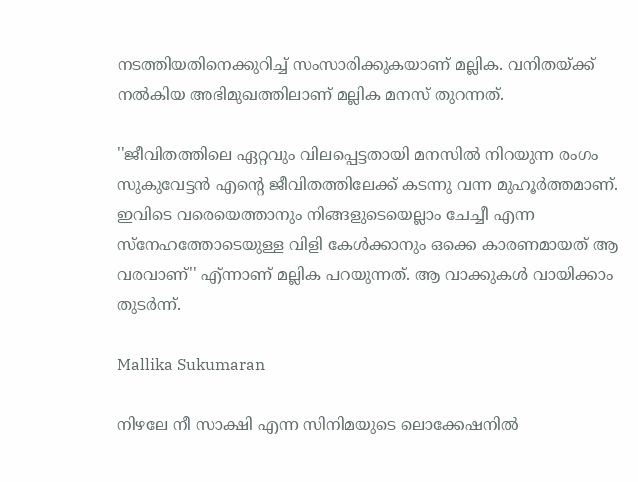നടത്തിയതിനെക്കുറിച്ച് സംസാരിക്കുകയാണ് മല്ലിക. വനിതയ്ക്ക് നല്‍കിയ അഭിമുഖത്തിലാണ് മല്ലിക മനസ് തുറന്നത്.

''ജീവിതത്തിലെ ഏറ്റവും വിലപ്പെട്ടതായി മനസില്‍ നിറയുന്ന രംഗം സുകുവേട്ടന്‍ എന്റെ ജീവിതത്തിലേക്ക് കടന്നു വന്ന മുഹൂര്‍ത്തമാണ്. ഇവിടെ വരെയെത്താനും നിങ്ങളുടെയെല്ലാം ചേച്ചീ എന്ന സ്‌നേഹത്തോടെയുള്ള വിളി കേള്‍ക്കാനും ഒക്കെ കാരണമായത് ആ വരവാണ്'' എ്ന്നാണ് മല്ലിക പറയുന്നത്. ആ വാക്കുകള്‍ വായിക്കാം തുടര്‍ന്ന്.

Mallika Sukumaran

നിഴലേ നീ സാക്ഷി എന്ന സിനിമയുടെ ലൊക്കേഷനില്‍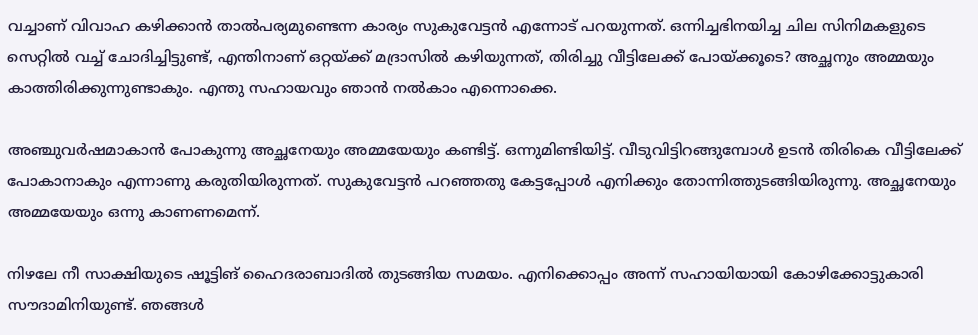വച്ചാണ് വിവാഹ കഴിക്കാന്‍ താല്‍പര്യമുണ്ടെന്ന കാര്യം സുകുവേട്ടന്‍ എന്നോട് പറയുന്നത്. ഒന്നിച്ചഭിനയിച്ച ചില സിനിമകളുടെ സെറ്റില്‍ വച്ച് ചോദിച്ചിട്ടുണ്ട്, എന്തിനാണ് ഒറ്റയ്ക്ക് മദ്രാസില്‍ കഴിയുന്നത്, തിരിച്ചു വീട്ടിലേക്ക് പോയ്ക്കൂടെ? അച്ഛനും അമ്മയും കാത്തിരിക്കുന്നുണ്ടാകും. എന്തു സഹായവും ഞാന്‍ നല്‍കാം എന്നൊക്കെ.

അഞ്ചുവര്‍ഷമാകാന്‍ പോകുന്നു അച്ഛനേയും അമ്മയേയും കണ്ടിട്ട്. ഒന്നുമിണ്ടിയിട്ട്. വീടുവിട്ടിറങ്ങുമ്പോള്‍ ഉടന്‍ തിരികെ വീട്ടിലേക്ക് പോകാനാകും എന്നാണു കരുതിയിരുന്നത്. സുകുവേട്ടന്‍ പറഞ്ഞതു കേട്ടപ്പോള്‍ എനിക്കും തോന്നിത്തുടങ്ങിയിരുന്നു. അച്ഛനേയും അമ്മയേയും ഒന്നു കാണണമെന്ന്.

നിഴലേ നീ സാക്ഷിയുടെ ഷൂട്ടിങ് ഹൈദരാബാദില്‍ തുടങ്ങിയ സമയം. എനിക്കൊപ്പം അന്ന് സഹായിയായി കോഴിക്കോട്ടുകാരി സൗദാമിനിയുണ്ട്. ഞങ്ങള്‍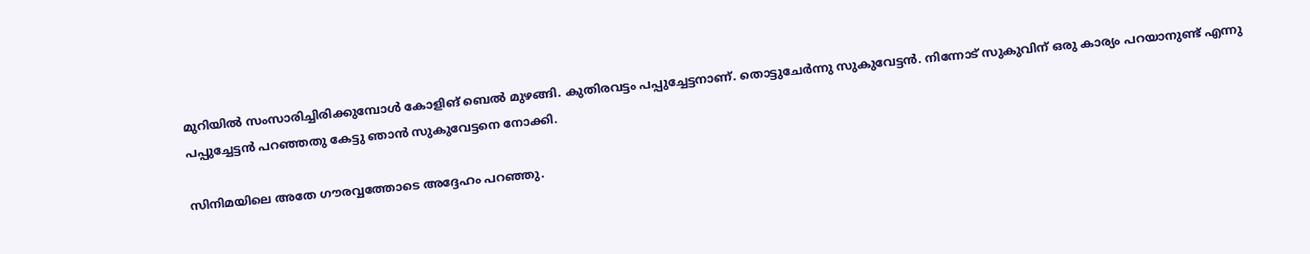മുറിയില്‍ സംസാരിച്ചിരിക്കുമ്പോള്‍ കോളിങ് ബെല്‍ മുഴങ്ങി. കുതിരവട്ടം പപ്പുച്ചേട്ടനാണ്. തൊട്ടുചേര്‍ന്നു സുകുവേട്ടന്‍. നിന്നോട് സുകുവിന് ഒരു കാര്യം പറയാനുണ്ട് എന്നു പപ്പുച്ചേട്ടന്‍ പറഞ്ഞതു കേട്ടു ഞാന്‍ സുകുവേട്ടനെ നോക്കി.

സിനിമയിലെ അതേ ഗൗരവ്വത്തോടെ അദ്ദേഹം പറഞ്ഞു.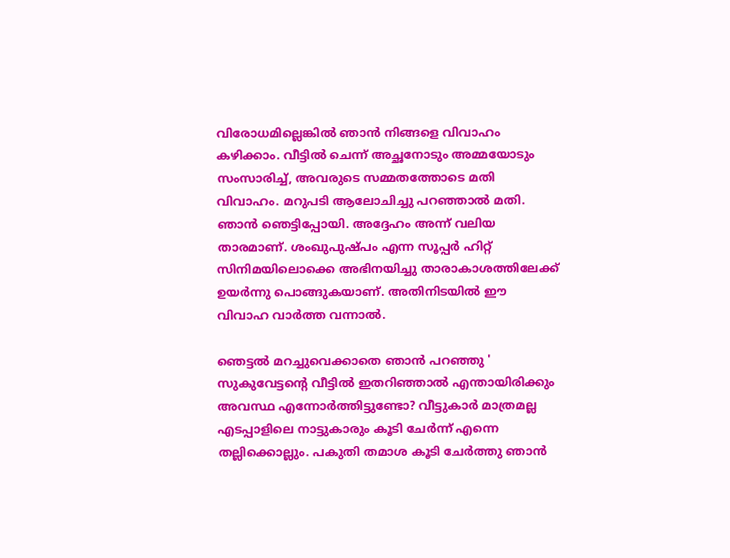വിരോധമില്ലെങ്കില്‍ ഞാന്‍ നിങ്ങളെ വിവാഹം കഴിക്കാം. വീട്ടില്‍ ചെന്ന് അച്ഛനോടും അമ്മയോടും സംസാരിച്ച്, അവരുടെ സമ്മതത്തോടെ മതി വിവാഹം. മറുപടി ആലോചിച്ചു പറഞ്ഞാല്‍ മതി. ഞാന്‍ ഞെട്ടിപ്പോയി. അദ്ദേഹം അന്ന് വലിയ താരമാണ്. ശംഖുപുഷ്പം എന്ന സൂപ്പര്‍ ഹിറ്റ് സിനിമയിലൊക്കെ അഭിനയിച്ചു താരാകാശത്തിലേക്ക് ഉയര്‍ന്നു പൊങ്ങുകയാണ്. അതിനിടയില്‍ ഈ വിവാഹ വാര്‍ത്ത വന്നാല്‍.

ഞെട്ടല്‍ മറച്ചുവെക്കാതെ ഞാന്‍ പറഞ്ഞു ' സുകുവേട്ടന്റെ വീട്ടില്‍ ഇതറിഞ്ഞാല്‍ എന്തായിരിക്കും അവസ്ഥ എന്നോര്‍ത്തിട്ടുണ്ടോ? വീട്ടുകാര്‍ മാത്രമല്ല എടപ്പാളിലെ നാട്ടുകാരും കൂടി ചേര്‍ന്ന് എന്നെ തല്ലിക്കൊല്ലും. പകുതി തമാശ കൂടി ചേര്‍ത്തു ഞാന്‍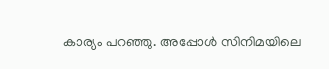കാര്യം പറഞ്ഞു. അപ്പോള്‍ സിനിമയിലെ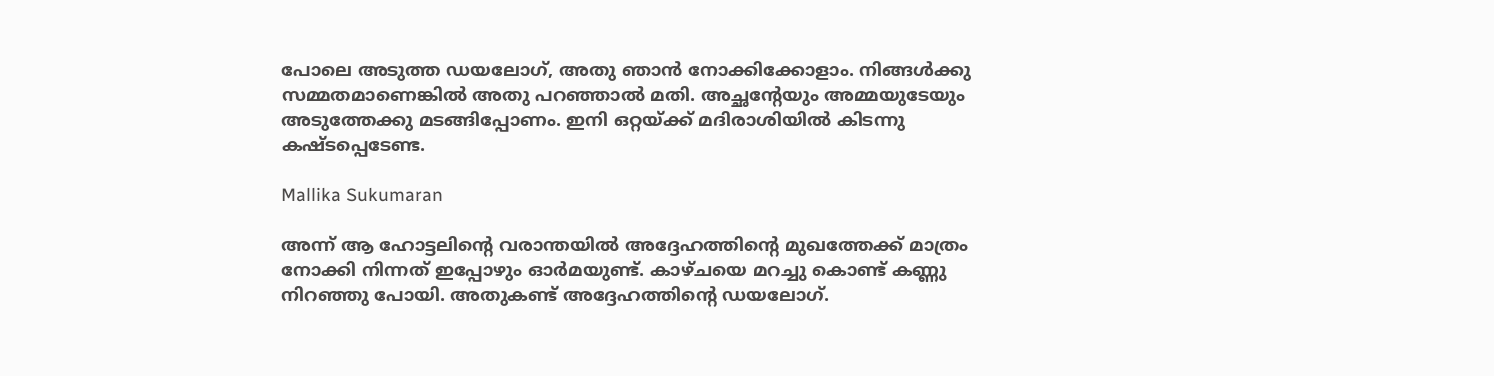പോലെ അടുത്ത ഡയലോഗ്, അതു ഞാന്‍ നോക്കിക്കോളാം. നിങ്ങള്‍ക്കു സമ്മതമാണെങ്കില്‍ അതു പറഞ്ഞാല്‍ മതി. അച്ഛന്റേയും അമ്മയുടേയും അടുത്തേക്കു മടങ്ങിപ്പോണം. ഇനി ഒറ്റയ്ക്ക് മദിരാശിയില്‍ കിടന്നു കഷ്ടപ്പെടേണ്ട.

Mallika Sukumaran

അന്ന് ആ ഹോട്ടലിന്റെ വരാന്തയില്‍ അദ്ദേഹത്തിന്റെ മുഖത്തേക്ക് മാത്രം നോക്കി നിന്നത് ഇപ്പോഴും ഓര്‍മയുണ്ട്. കാഴ്ചയെ മറച്ചു കൊണ്ട് കണ്ണു നിറഞ്ഞു പോയി. അതുകണ്ട് അദ്ദേഹത്തിന്റെ ഡയലോഗ്.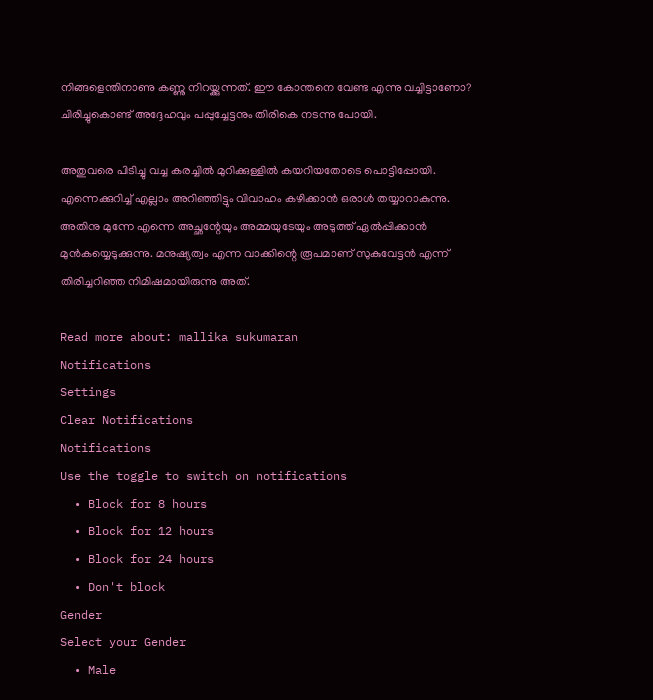നിങ്ങളെന്തിനാണു കണ്ണു നിറയ്ക്കുന്നത്. ഈ കോന്തനെ വേണ്ട എന്നു വച്ചിട്ടാണോ? ചിരിച്ചുകൊണ്ട് അദ്ദേഹവും പപ്പുച്ചേട്ടനും തിരികെ നടന്നു പോയി.

അതുവരെ പിടിച്ചു വച്ച കരച്ചില്‍ മുറിക്കുള്ളില്‍ കയറിയതോടെ പൊട്ടിപ്പോയി. എന്നെക്കുറിച്ച് എല്ലാം അറിഞ്ഞിട്ടും വിവാഹം കഴിക്കാന്‍ ഒരാള്‍ തയ്യാറാകുന്നു. അതിനു മുന്നേ എന്നെ അച്ഛന്റേയും അമ്മയുടേയും അടുത്ത് ഏല്‍പ്പിക്കാന്‍ മുന്‍കയ്യെടുക്കുന്നു. മനുഷ്യത്വം എന്ന വാക്കിന്റെ രൂപമാണ് സുകുവേട്ടന്‍ എന്ന് തിരിച്ചറിഞ്ഞ നിമിഷമായിരുന്നു അത്.

Read more about: mallika sukumaran
Notifications
Settings
Clear Notifications
Notifications
Use the toggle to switch on notifications
  • Block for 8 hours
  • Block for 12 hours
  • Block for 24 hours
  • Don't block
Gender
Select your Gender
  • Male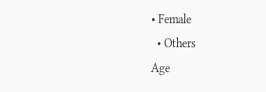• Female
  • Others
Age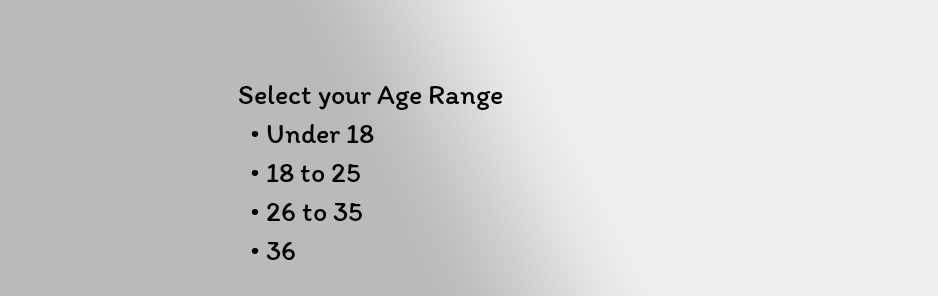Select your Age Range
  • Under 18
  • 18 to 25
  • 26 to 35
  • 36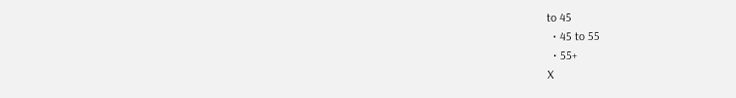to 45
  • 45 to 55
  • 55+
X